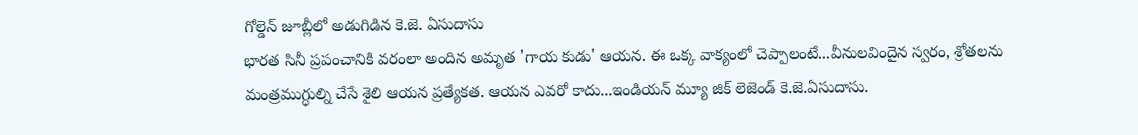గోల్డెన్ జూబ్లీలో అడుగిడిన కె.జె. ఏసుదాసు
భారత సినీ ప్రపంచానికి వరంలా అందిన అమృత 'గాయ కుడు' ఆయన. ఈ ఒక్క వాక్యంలో చెప్పాలంటే...వీనులవిందైన స్వరం, శ్రోతలను మంత్రముగ్ధుల్ని చేసే శైలి ఆయన ప్రత్యేకత. ఆయన ఎవరో కాదు...ఇండియన్ మ్యూ జిక్ లెజెండ్ కె.జె.ఏసుదాసు.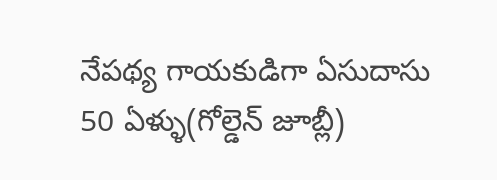నేపథ్య గాయకుడిగా ఏసుదాసు 50 ఏళ్ళు(గోల్డెన్ జూబ్లీ)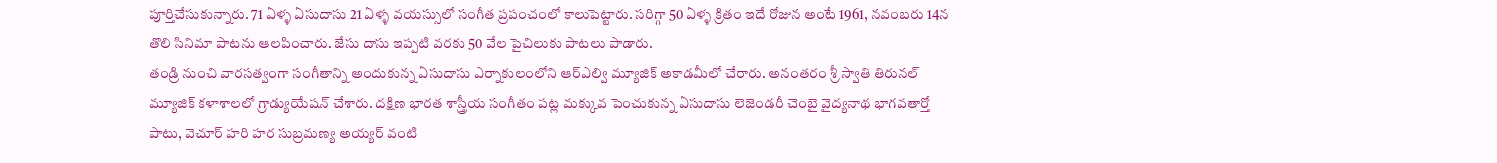పూర్తిచేసుకున్నారు. 71 ఏళ్ళ ఏసుదాసు 21 ఏళ్ళ వయస్సులో సంగీత ప్రపంచంలో కాలుపెట్టారు. సరిగ్గా 50 ఏళ్ళ క్రితం ఇదే రోజున అంటే 1961, నవంబరు 14న తొలి సినిమా పాటను ఆలపించారు. జేసు దాసు ఇప్పటి వరకు 50 వేల పైచిలుకు పాటలు పాడారు.
తండ్రి నుంచి వారసత్వంగా సంగీతాన్ని అందుకున్న ఏసుదాసు ఎర్నాకులంలోని ఆర్ఎల్వి మ్యూజిక్ అకాడమీలో చేరారు. అనంతరం శ్రీ స్వాతి తిరునల్ మ్యూజిక్ కళాశాలలో గ్రాడ్యుయేషన్ చేశారు. దక్షిణ భారత శాస్త్రీయ సంగీతం పట్ల మక్కువ పెంచుకున్న ఏసుదాసు లెజెండరీ చెంబై వైద్యనాథ భాగవతార్తో పాటు, వెచూర్ హరి హర సుబ్రమణ్య అయ్యర్ వంటి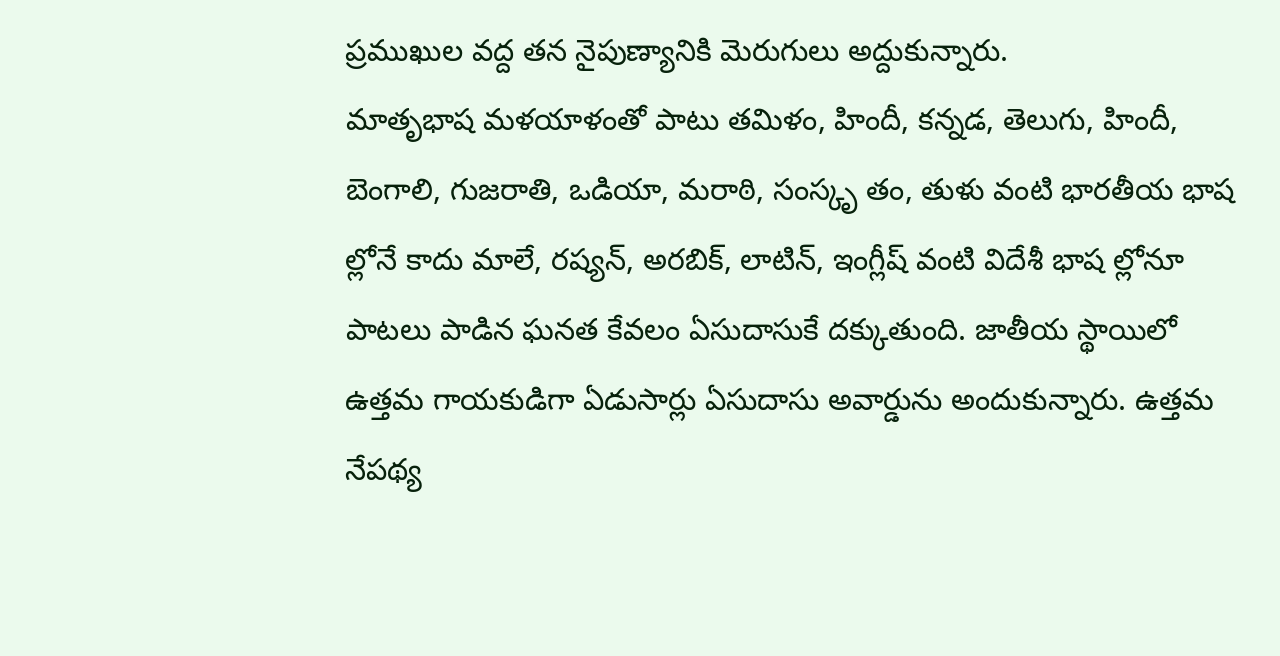ప్రముఖుల వద్ద తన నైపుణ్యానికి మెరుగులు అద్దుకున్నారు.
మాతృభాష మళయాళంతో పాటు తమిళం, హిందీ, కన్నడ, తెలుగు, హిందీ, బెంగాలి, గుజరాతి, ఒడియా, మరాఠి, సంస్కృ తం, తుళు వంటి భారతీయ భాష ల్లోనే కాదు మాలే, రష్యన్, అరబిక్, లాటిన్, ఇంగ్లీష్ వంటి విదేశీ భాష ల్లోనూ పాటలు పాడిన ఘనత కేవలం ఏసుదాసుకే దక్కుతుంది. జాతీయ స్థాయిలో ఉత్తమ గాయకుడిగా ఏడుసార్లు ఏసుదాసు అవార్డును అందుకున్నారు. ఉత్తమ నేపథ్య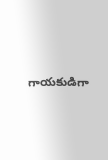గాయకుడిగా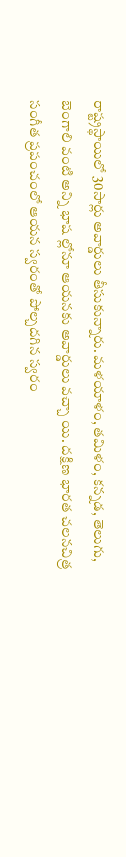రాష్ట్రస్థాయిలో 30సార్లు అవార్డులు తీసుకున్నారు. మళయాళం, తమిళం, కన్నడ, తెలుగు, బెంగాలి వంటి అన్ని భాష ల్లోనూ ఆయనకు అవార్డులు వచ్చా యి. దక్షిణ భారత చలనచిత్ర సంగీత ప్రపంచంలో ఆయన స్వరంతో పోల్చదగిన స్వరం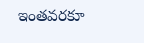ఇంతవరకూ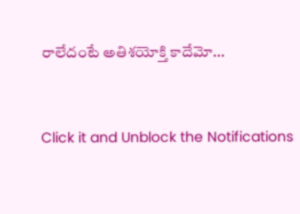రాలేదంటే అతిశయోక్తి కాదేమో...


Click it and Unblock the Notifications